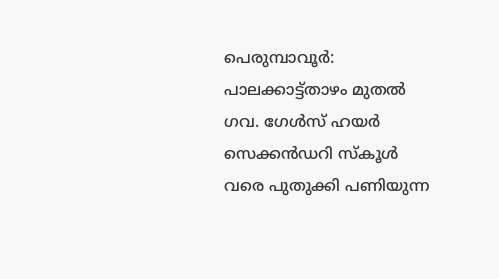പെരുമ്പാവൂര്‍: പാലക്കാട്ട്താഴം മുതല്‍ ഗവ. ഗേള്‍സ് ഹയര്‍ സെക്കന്‍ഡറി സ്‌കൂള്‍ വരെ പുതുക്കി പണിയുന്ന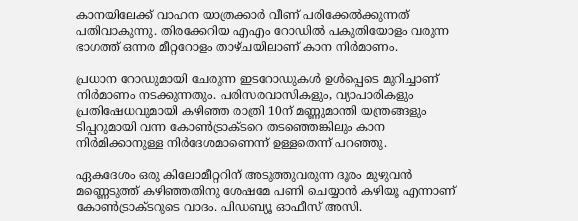കാനയിലേക്ക് വാഹന യാത്രക്കാര്‍ വീണ് പരിക്കേൽക്കുന്നത് പതിവാകുന്നു. തിരക്കേറിയ എഎം റോഡില്‍ പകുതിയോളം വരുന്ന ഭാഗത്ത് ഒന്നര മീറ്ററോളം താഴ്ചയിലാണ് കാന നിര്‍മാണം.

പ്രധാന റോഡുമായി ചേരുന്ന ഇടറോഡുകള്‍ ഉള്‍പ്പെടെ മുറിച്ചാണ് നിര്‍മാണം നടക്കുന്നതും. പരിസരവാസികളും, വ്യാപാരികളും പ്രതിഷേധവുമായി കഴിഞ്ഞ രാത്രി 10ന് മണ്ണുമാന്തി യന്ത്രങ്ങളും ടിപ്പറുമായി വന്ന കോണ്‍ട്രാക്ടറെ തടഞ്ഞെങ്കിലും കാന നിര്‍മിക്കാനുള്ള നിര്‍ദേശമാണെന്ന് ഉള്ളതെന്ന് പറഞ്ഞു.

ഏകദേശം ഒരു കിലോമീറ്ററിന് അടുത്തുവരുന്ന ദൂരം മുഴുവന്‍ മണ്ണെടുത്ത് കഴിഞ്ഞതിനു ശേഷമേ പണി ചെയ്യാന്‍ കഴിയൂ എന്നാണ് കോണ്‍ട്രാക്ടറുടെ വാദം. പിഡബ്യൂ ഓഫീസ് അസി.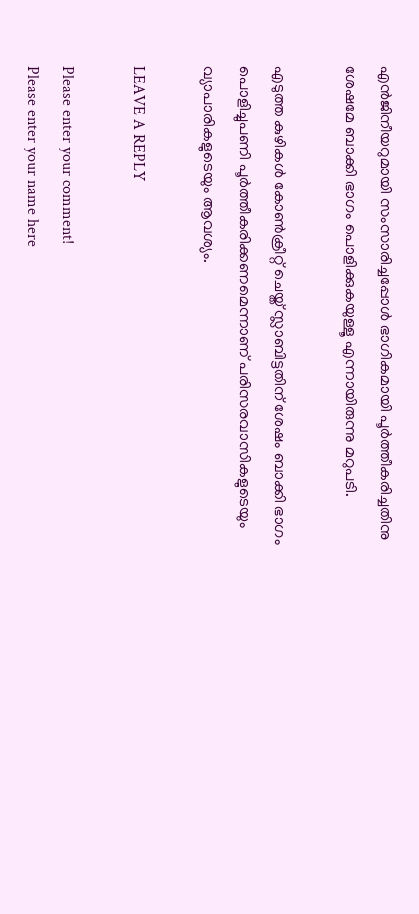എൻജിനീയറുമായി സംസാരിച്ചപ്പോള്‍ ഭാഗികമായി പൂര്‍ത്തീകരിച്ചതിനു ശേഷമേ ബാക്കി ഭാഗം പൊളിക്കുകയുള്ളൂ എന്നായിരുന്നു മറുപടി.

എടുത്ത കുഴികൾ കോണ്‍ക്രീറ്റ് ചെയ്ത് സ്ലാബിട്ടതിന് ശേഷം ബാക്കി ഭാഗം പൊളിച്ചുപണി പൂര്‍ത്തീകരിക്കണമെന്നാണ് പരിസരവാസികളുടെയും വ്യാപാരികളുടെയും ആവശ്യം.

LEAVE A REPLY

Please enter your comment!
Please enter your name here